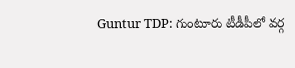Guntur TDP: గుంటూరు టీడీపీలో వర్గ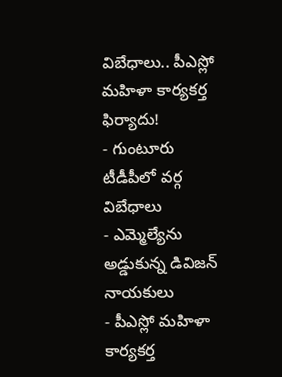విబేధాలు.. పీఎస్లో మహిళా కార్యకర్త ఫిర్యాదు!
- గుంటూరు టీడీపీలో వర్గ విబేధాలు
- ఎమ్మెల్యేను అడ్డుకున్న డివిజన్ నాయకులు
- పీఎస్లో మహిళా కార్యకర్త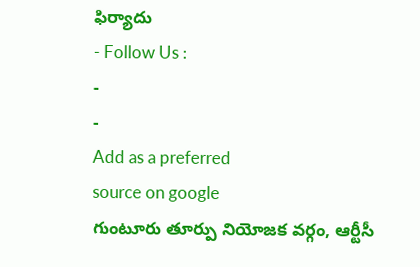ఫిర్యాదు
- Follow Us :
-
-
Add as a preferred
source on google
గుంటూరు తూర్పు నియోజక వర్గం, ఆర్టీసీ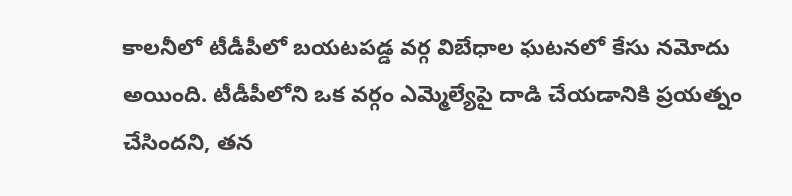కాలనీలో టీడీపీలో బయటపడ్డ వర్గ విబేధాల ఘటనలో కేసు నమోదు అయింది. టీడీపీలోని ఒక వర్గం ఎమ్మెల్యేపై దాడి చేయడానికి ప్రయత్నం చేసిందని, తన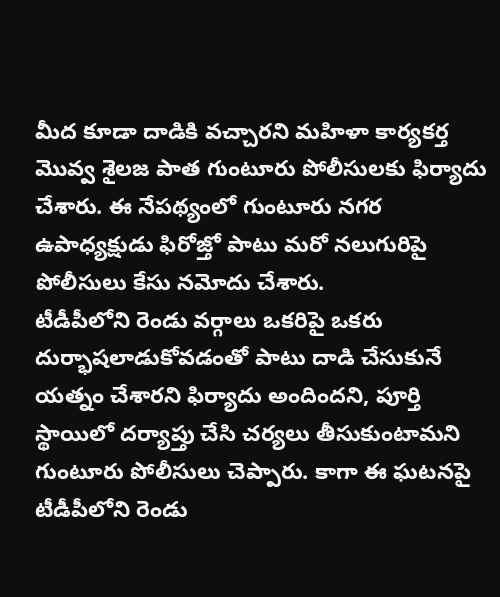మీద కూడా దాడికి వచ్చారని మహిళా కార్యకర్త మొవ్వ శైలజ పాత గుంటూరు పోలీసులకు ఫిర్యాదు చేశారు. ఈ నేపథ్యంలో గుంటూరు నగర ఉపాధ్యక్షుడు ఫిరోజ్తో పాటు మరో నలుగురిపై పోలీసులు కేసు నమోదు చేశారు.
టీడీపీలోని రెండు వర్గాలు ఒకరిపై ఒకరు దుర్భాషలాడుకోవడంతో పాటు దాడి చేసుకునే యత్నం చేశారని ఫిర్యాదు అందిందని, పూర్తి స్థాయిలో దర్యాప్తు చేసి చర్యలు తీసుకుంటామని గుంటూరు పోలీసులు చెప్పారు. కాగా ఈ ఘటనపై టీడీపీలోని రెండు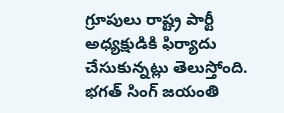గ్రూపులు రాష్ట్ర పార్టీ అధ్యక్షుడికి ఫిర్యాదు చేసుకున్నట్లు తెలుస్తోంది. భగత్ సింగ్ జయంతి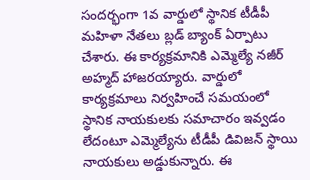సందర్భంగా 1వ వార్డులో స్థానిక టీడీపీ మహిళా నేతలు బ్లడ్ బ్యాంక్ ఏర్పాటు చేశారు. ఈ కార్యక్రమానికి ఎమ్మెల్యే నజీర్ అహ్మద్ హాజరయ్యారు. వార్డులో కార్యక్రమాలు నిర్వహించే సమయంలో స్థానిక నాయకులకు సమాచారం ఇవ్వడం లేదంటూ ఎమ్మెల్యేను టీడీపీ డివిజన్ స్థాయి నాయకులు అడ్డుకున్నారు. ఈ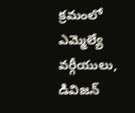క్రమంలో ఎమ్మెల్యే వర్గీయులు, డివిజన్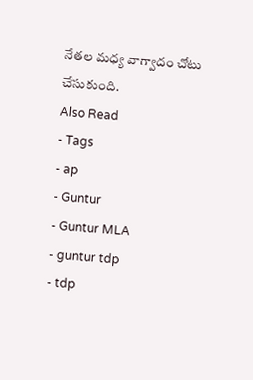నేతల మధ్య వాగ్వాదం చోటు చేసుకుంది.
Also Read
- Tags
- ap
- Guntur
- Guntur MLA
- guntur tdp
- tdp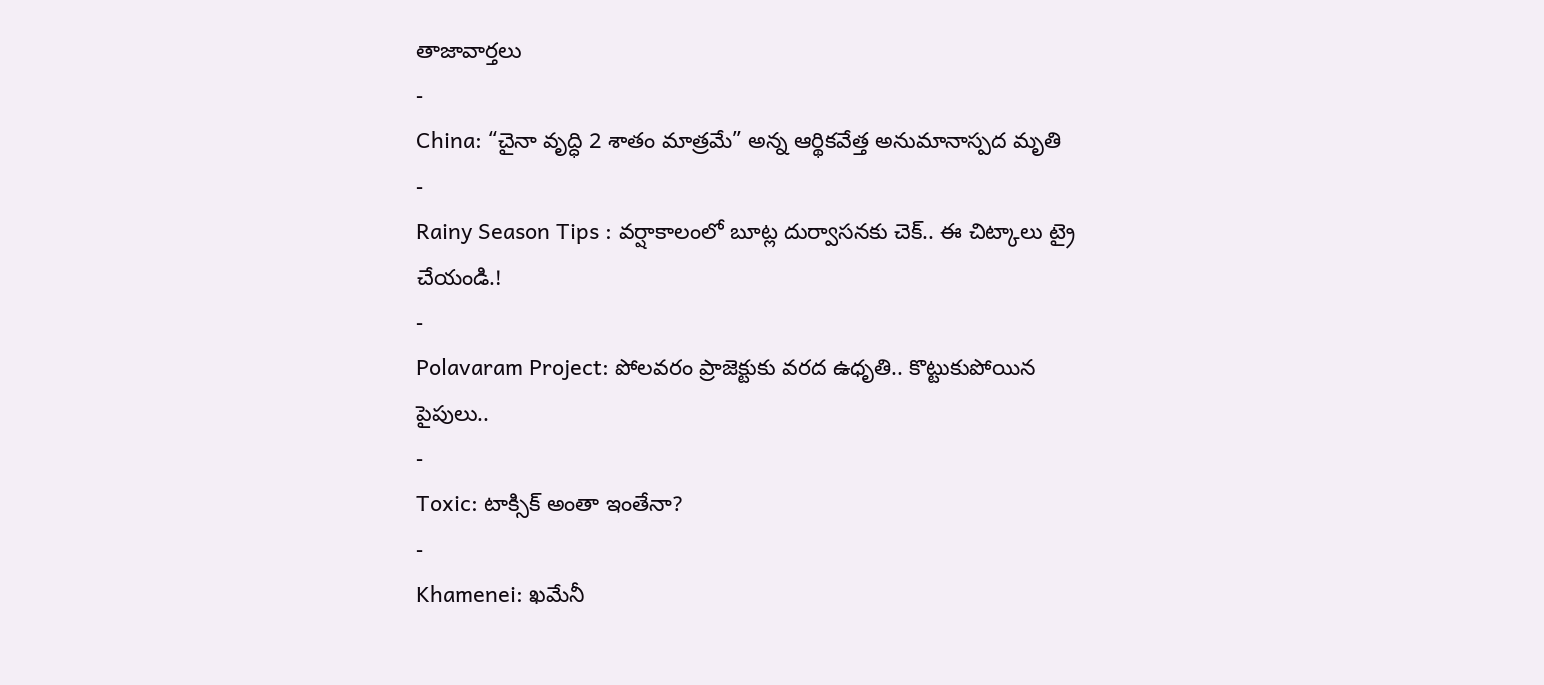తాజావార్తలు
-
China: “చైనా వృద్ధి 2 శాతం మాత్రమే” అన్న ఆర్థికవేత్త అనుమానాస్పద మృతి
-
Rainy Season Tips : వర్షాకాలంలో బూట్ల దుర్వాసనకు చెక్.. ఈ చిట్కాలు ట్రై చేయండి.!
-
Polavaram Project: పోలవరం ప్రాజెక్టుకు వరద ఉధృతి.. కొట్టుకుపోయిన పైపులు..
-
Toxic: టాక్సిక్ అంతా ఇంతేనా?
-
Khamenei: ఖమేనీ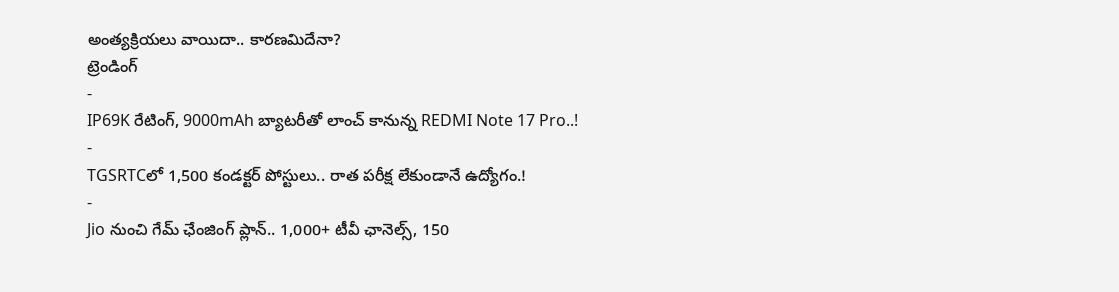అంత్యక్రియలు వాయిదా.. కారణమిదేనా?
ట్రెండింగ్
-
IP69K రేటింగ్, 9000mAh బ్యాటరీతో లాంచ్ కానున్న REDMI Note 17 Pro..!
-
TGSRTCలో 1,500 కండక్టర్ పోస్టులు.. రాత పరీక్ష లేకుండానే ఉద్యోగం.!
-
Jio నుంచి గేమ్ ఛేంజింగ్ ప్లాన్.. 1,000+ టీవీ ఛానెల్స్, 150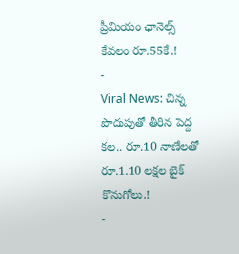ప్రీమియం ఛానెల్స్ కేవలం రూ.55కే.!
-
Viral News: చిన్న పొదుపుతో తీరిన పెద్ద కల.. రూ.10 నాణేలతో రూ.1.10 లక్షల బైక్ కొనుగోలు.!
-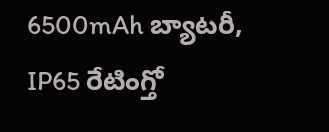6500mAh బ్యాటరీ, IP65 రేటింగ్తో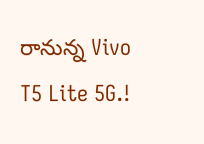రానున్న Vivo T5 Lite 5G.!